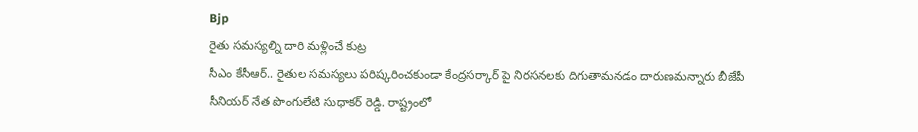Bjp
రైతు సమస్యల్ని దారి మళ్లించే కుట్ర
సీఎం కేసీఆర్.. రైతుల సమస్యలు పరిష్కరించకుండా కేంద్రసర్కార్ పై నిరసనలకు దిగుతామనడం దారుణమన్నారు బీజేపీ సీనియర్ నేత పొంగులేటి సుధాకర్ రెడ్డి. రాష్ట్రంలో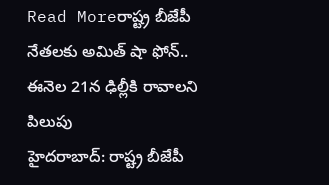Read Moreరాష్ట్ర బీజేపీ నేతలకు అమిత్ షా ఫోన్.. ఈనెల 21న ఢిల్లీకి రావాలని పిలుపు
హైదరాబాద్: రాష్ట్ర బీజేపీ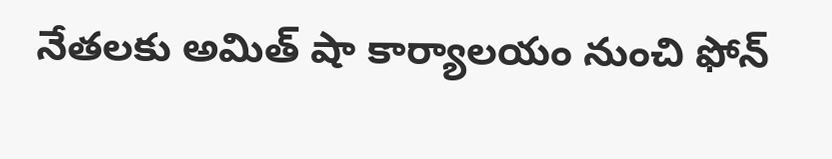నేతలకు అమిత్ షా కార్యాలయం నుంచి ఫోన్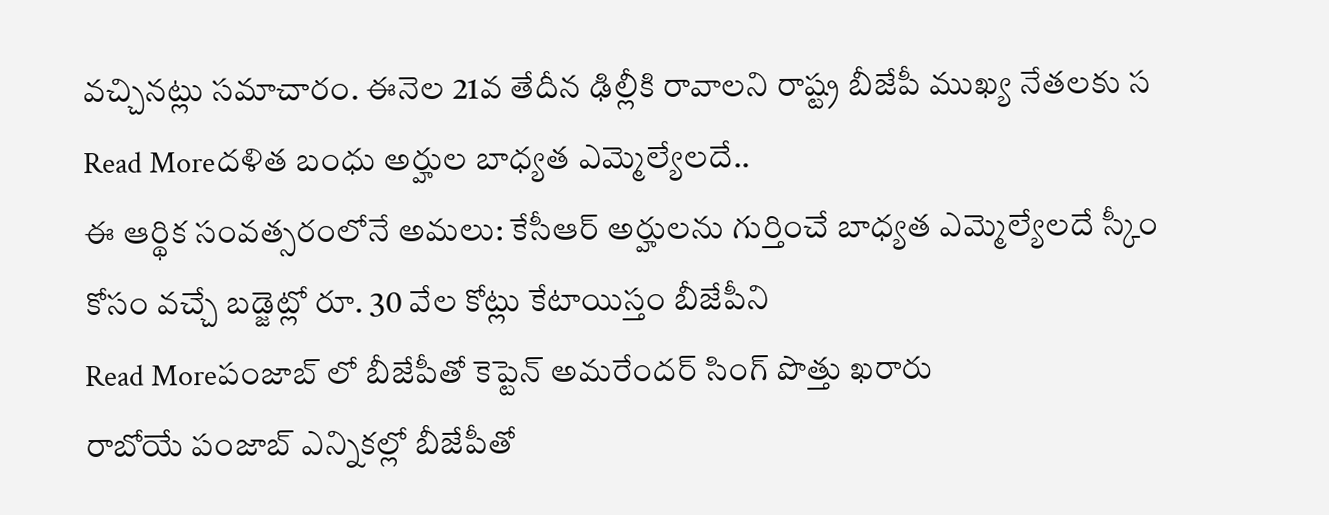వచ్చినట్లు సమాచారం. ఈనెల 21వ తేదీన ఢిల్లీకి రావాలని రాష్ట్ర బీజేపీ ముఖ్య నేతలకు స
Read Moreదళిత బంధు అర్హుల బాధ్యత ఎమ్మెల్యేలదే..
ఈ ఆర్థిక సంవత్సరంలోనే అమలు: కేసీఆర్ అర్హులను గుర్తించే బాధ్యత ఎమ్మెల్యేలదే స్కీం కోసం వచ్చే బడ్జెట్లో రూ. 30 వేల కోట్లు కేటాయిస్తం బీజేపీని
Read Moreపంజాబ్ లో బీజేపీతో కెప్టెన్ అమరేందర్ సింగ్ పొత్తు ఖరారు
రాబోయే పంజాబ్ ఎన్నికల్లో బీజేపీతో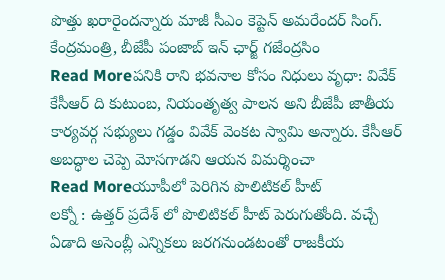పొత్తు ఖరారైందన్నారు మాజీ సీఎం కెప్టెన్ అమరేందర్ సింగ్. కేంద్రమంత్రి, బీజేపీ పంజాబ్ ఇన్ ఛార్జ్ గజేంద్రసిం
Read Moreపనికి రాని భవనాల కోసం నిధులు వృధా: వివేక్
కేసీఆర్ ది కుటుంబ, నియంతృత్వ పాలన అని బీజేపీ జాతీయ కార్యవర్గ సభ్యులు గడ్డం వివేక్ వెంకట స్వామి అన్నారు. కేసీఆర్ అబద్ధాల చెప్పె మోసగాడని ఆయన విమర్శించా
Read Moreయూపీలో పెరిగిన పొలిటికల్ హీట్
లక్నో : ఉత్తర్ ప్రదేశ్ లో పొలిటికల్ హీట్ పెరుగుతోంది. వచ్చే ఏడాది అసెంబ్లీ ఎన్నికలు జరగనుండటంతో రాజకీయ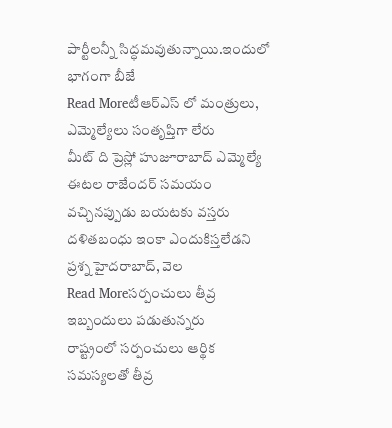పార్టీలన్నీ సిద్ధమవుతున్నాయి.ఇందులో భాగంగా బీజే
Read Moreటీఆర్ఎస్ లో మంత్రులు, ఎమ్మెల్యేలు సంతృప్తిగా లేరు
మీట్ ది ప్రెస్లో హుజూరాబాద్ ఎమ్మెల్యే ఈటల రాజేందర్ సమయం వచ్చినప్పుడు బయటకు వస్తరు దళితబంధు ఇంకా ఎందుకిస్తలేడని ప్రశ్న హైదరాబాద్, వెల
Read Moreసర్పంచులు తీవ్ర ఇబ్బందులు పడుతున్నరు
రాష్ట్రంలో సర్పంచులు ఆర్థిక సమస్యలతో తీవ్ర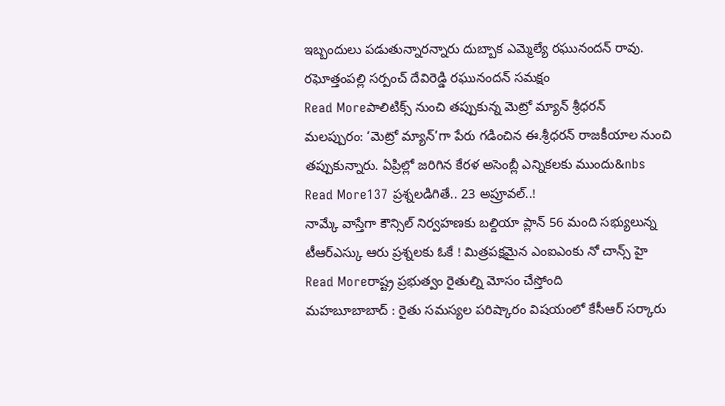ఇబ్బందులు పడుతున్నారన్నారు దుబ్బాక ఎమ్మెల్యే రఘునందన్ రావు. రఘోత్తంపల్లి సర్పంచ్ దేవిరెడ్డి రఘునందన్ సమక్షం
Read Moreపాలిటిక్స్ నుంచి తప్పుకున్న మెట్రో మ్యాన్ శ్రీధరన్
మలప్పురం: ‘మెట్రో మ్యాన్’గా పేరు గడించిన ఈ.శ్రీధరన్ రాజకీయాల నుంచి తప్పుకున్నారు. ఏప్రిల్లో జరిగిన కేరళ అసెంబ్లీ ఎన్నికలకు ముందు&nbs
Read More137 ప్రశ్నలడిగితే.. 23 అప్రూవల్..!
నామ్కే వాస్తేగా కౌన్సిల్ నిర్వహణకు బల్దియా ప్లాన్ 56 మంది సభ్యులున్న టీఆర్ఎస్కు ఆరు ప్రశ్నలకు ఓకే ! మిత్రపక్షమైన ఎంఐఎంకు నో చాన్స్ హై
Read Moreరాష్ట్ర ప్రభుత్వం రైతుల్ని మోసం చేస్తోంది
మహబూబాబాద్ : రైతు సమస్యల పరిష్కారం విషయంలో కేసీఆర్ సర్కారు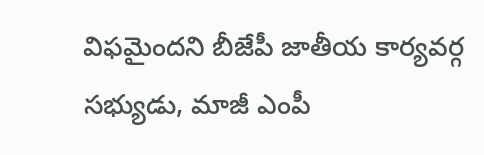విఫమైందని బీజేపీ జాతీయ కార్యవర్గ సభ్యుడు, మాజీ ఎంపీ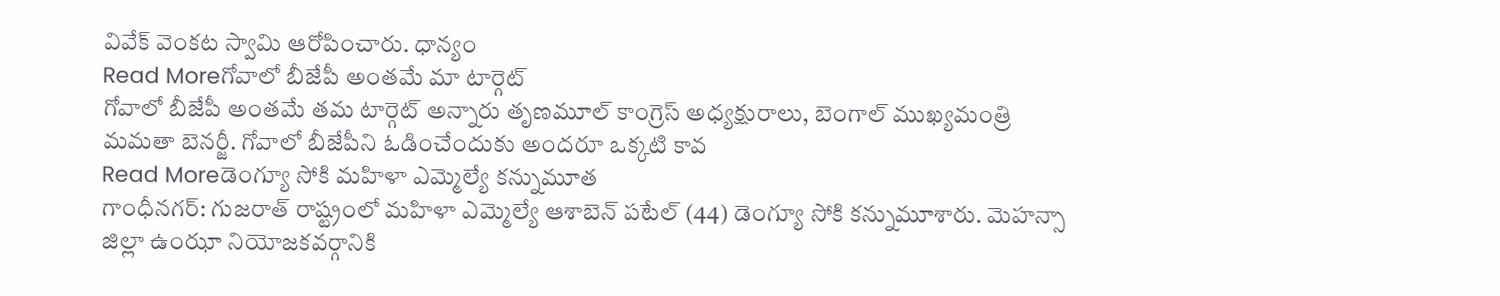వివేక్ వెంకట స్వామి ఆరోపించారు. ధాన్యం
Read Moreగోవాలో బీజేపీ అంతమే మా టార్గెట్
గోవాలో బీజేపీ అంతమే తమ టార్గెట్ అన్నారు తృణమూల్ కాంగ్రెస్ అధ్యక్షురాలు, బెంగాల్ ముఖ్యమంత్రి మమతా బెనర్జీ. గోవాలో బీజేపీని ఓడించేందుకు అందరూ ఒక్కటి కావ
Read Moreడెంగ్యూ సోకి మహిళా ఎమ్మెల్యే కన్నుమూత
గాంధీనగర్: గుజరాత్ రాష్ట్రంలో మహిళా ఎమ్మెల్యే ఆశాబెన్ పటేల్ (44) డెంగ్యూ సోకి కన్నుమూశారు. మెహన్సా జిల్లా ఉంఝా నియోజకవర్గానికి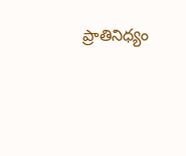ప్రాతినిధ్యం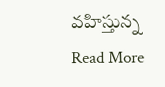వహిస్తున్న
Read More